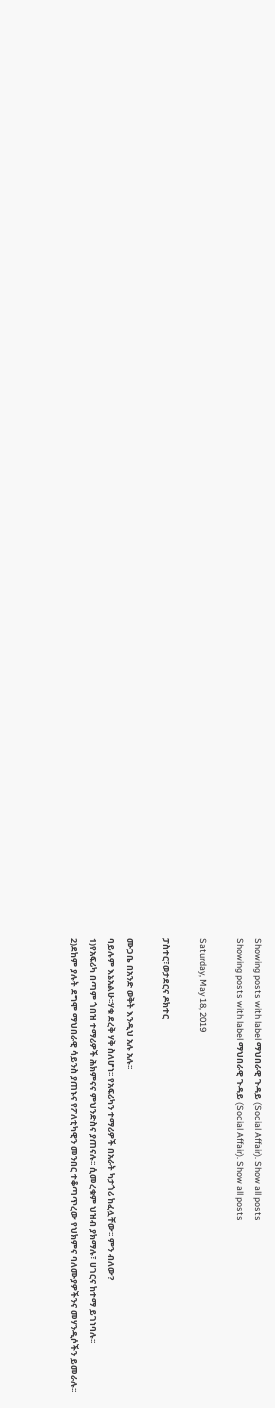Showing posts with label ማህበራዊ ጉዳይ (Social Affair). Show all posts
Showing posts with label ማህበራዊ ጉዳይ (Social Affair). Show all posts

Saturday, May 18, 2019

ፓስተር፣ወታደርና ዶክተር

ሙጋቤ በአንድ ወቅት እንዲህ አሉ አሉ፡፡
ባይሉም እኔአልሁ፡፡ሃቁ ደረቅ ሃቅ ስለሆነ፡፡ የአፍሪካን ተማሪዎች በአራት ካታጎሪ ከፈሏቸው፡፡ ምን ብለው?
1)የአፍሪካ በጣም ጎበዝ ተማሪዎች ሕክምናና ምህንድስና ያጠናሉ፡፡ ሲመረቁም ህዝብ ያክማሉ፣ ሀገርና ከተማ ይገነባሉ፡፡
2)ደከም ያሉት ደግሞ ማህበራዊ ሳይንስ ያጠኑና የፖለቲካዊን መንበር ተቆጣጥረው የህክምና ባለሙያዎችንና መሃንዲሶችን ይመራሉ፡፡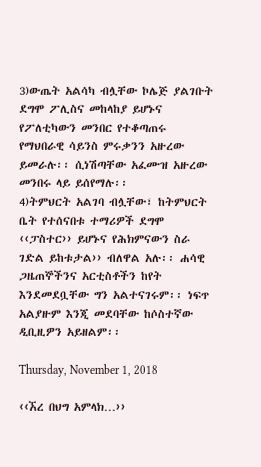3)ውጤት አልሳካ ብሏቸው ኮሌጅ ያልገቡት ደግሞ ፖሊስና መከላከያ ይሆኑና የፖለቲካውን መንበር የተቆጣጠሩ የማህበራዊ ሳይንስ ምሩቃንን አዙረው ይመራሉ፡፡ ሲነሽጣቸው አፈሙዝ አዙረው መንበሩ ላይ ይሰየማሉ፡፡
4)ትምህርት አልገባ ብሏቸው፣ ከትምህርት ቤት የተሰናበቱ ተማሪዎች ደግሞ ‹‹ፓስተር›› ይሆኑና የሕክምናውን ስራ ገድል ይከቱታል›› ብለዋል አሉ፡፡ ሐሳዊ ጋዜጠኞችንና አርቲስቶችን ከየት እንደመደቧቸው ግን አልተናገሩም፡፡ ነፍጥ አልያዙም እንጂ መደባቸው ከሶስተኛው ዲቢዚዎን አይዘልም፡፡

Thursday, November 1, 2018

‹‹ኧረ በህግ አምላክ…››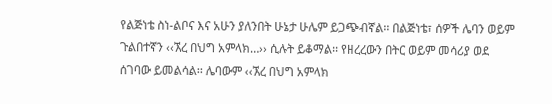የልጅነቴ ስነ-ልቦና እና አሁን ያለንበት ሁኔታ ሁሌም ይጋጭብኛል፡፡ በልጅነቴ፣ ሰዎች ሌባን ወይም ጉልበተኛን ‹‹ኧረ በህግ አምላክ…›› ሲሉት ይቆማል፡፡ የዘረረውን በትር ወይም መሳሪያ ወደ ሰገባው ይመልሳል፡፡ ሌባውም ‹‹ኧረ በህግ አምላክ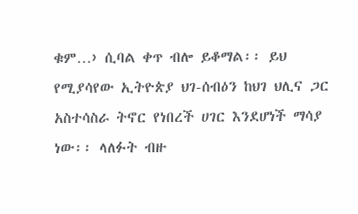ቁም…› ሲባል ቀጥ ብሎ ይቆማል፡፡ ይህ የሚያሳየው ኢትዮጵያ ህገ-ሰብዕን ከህገ ህሊና ጋር አስተሳስራ ትኖር የነበረች ሀገር እንደሆነች ማሳያ ነው፡፡ ላለፉት ብዙ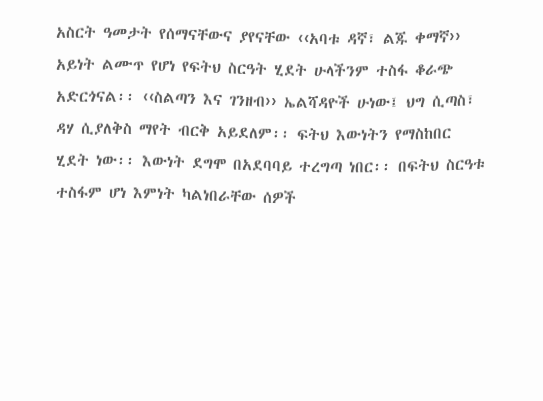አስርት ዓመታት የሰማናቸውና ያየናቸው ‹‹አባቱ ዳኛ፣ ልጁ ቀማኛ›› አይነት ልሙጥ የሆነ የፍትህ ስርዓት ሂደት ሁላችንም ተስፋ ቆራጭ አድርጎናል፡፡ ‹‹ስልጣን እና ገንዘብ›› ኤልሻዳዮች ሁነው፤ ህግ ሲጣስ፣ ዳሃ ሲያለቅስ ማየት ብርቅ አይደለም፡፡ ፍትህ እውነትን የማስከበር ሂደት ነው፡፡ እውነት ደግሞ በአደባባይ ተረግጣ ነበር፡፡ በፍትህ ስርዓቱ ተስፋም ሆነ እምነት ካልነበራቸው ሰዎች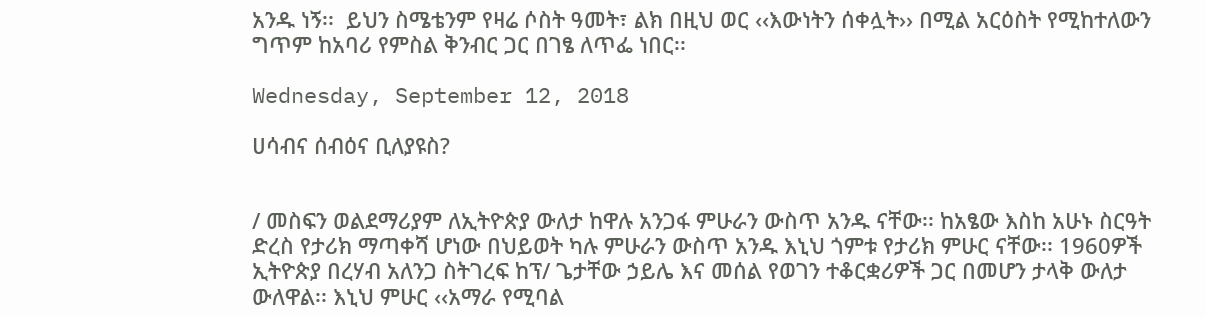አንዱ ነኝ፡፡  ይህን ስሜቴንም የዛሬ ሶስት ዓመት፣ ልክ በዚህ ወር ‹‹እውነትን ሰቀሏት›› በሚል አርዕስት የሚከተለውን ግጥም ከአባሪ የምስል ቅንብር ጋር በገፄ ለጥፌ ነበር፡፡

Wednesday, September 12, 2018

ሀሳብና ሰብዕና ቢለያዩስ?


/ መስፍን ወልደማሪያም ለኢትዮጵያ ውለታ ከዋሉ አንጋፋ ምሁራን ውስጥ አንዱ ናቸው፡፡ ከአፄው እስከ አሁኑ ስርዓት ድረስ የታሪክ ማጣቀሻ ሆነው በህይወት ካሉ ምሁራን ውስጥ አንዱ እኒህ ጎምቱ የታሪክ ምሁር ናቸው፡፡ 1960ዎች ኢትዮጵያ በረሃብ አለንጋ ስትገረፍ ከፕ/ ጌታቸው ኃይሌ እና መሰል የወገን ተቆርቋሪዎች ጋር በመሆን ታላቅ ውለታ ውለዋል፡፡ እኒህ ምሁር ‹‹አማራ የሚባል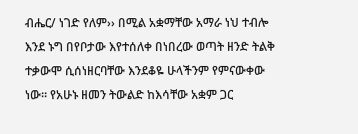ብሔር/ ነገድ የለም›› በሚል አቋማቸው አማራ ነህ ተብሎ እንደ ኑግ በየቦታው እየተሰለቀ በነበረው ወጣት ዘንድ ትልቅ ተቃውሞ ሲሰነዘርባቸው እንደቆዬ ሁላችንም የምናውቀው ነው፡፡ የአሁኑ ዘመን ትውልድ ከእሳቸው አቋም ጋር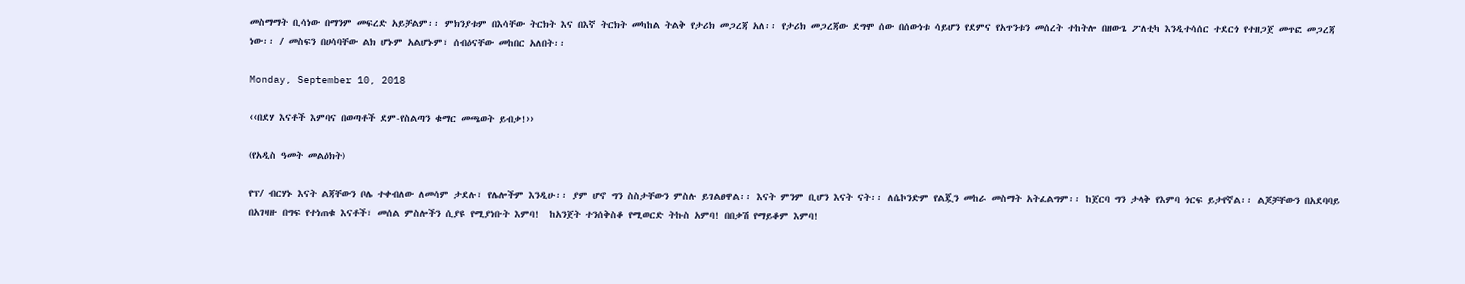መስማማት ቢሳነው በማንም መፍረድ አይቻልም፡፡ ምክንያቱም በእሳቸው ትርክት እና በእኛ ትርክት መካከል ትልቅ የታሪክ መጋረጃ አለ፡፡ የታሪክ መጋረጃው ደግሞ ሰው በሰውነቱ ሳይሆን የደምና የአጥንቱን መሰረት ተከትሎ በዘውጌ ፖለቲካ እንዲተሳሰር ተደርጎ የተዘጋጀ መጥፎ መጋረጃ ነው፡፡ / መስፍን በሀሳባቸው ልክ ሆኑም አልሆኑም፣ ሰብዕናቸው መከበር አለበት፡፡

Monday, September 10, 2018

‹‹በደሃ እናቶች እምባና በወጣቶች ደም-የስልጣን ቁማር መጫወት ይብቃ!››

(የአዲስ ዓመት መልዕክት)

የፕ/ ብርሃኑ እናት ልጃቸውን ቦሌ ተቀብለው ለመሳም ታደሉ፣ የሌሎችም እንዲሁ፡፡ ያም ሆኖ ግን ስስታቸውን ምስሉ ይገልፀዋል፡፡ እናት ምንም ቢሆን እናት ናት፡፡ ለሴኮንድም የልጇን መከራ መስማት አትፈልግም፡፡ ከጀርባ ግን ታላቅ የእምባ ጎርፍ ይታየኛል፡፡ ልጆቻቸውን በአደባባይ በአገዛዙ በግፍ የተነጠቁ እናቶች፣ መሰል ምስሎችን ሲያዩ የሚያነቡት እምባ!  ከአንጀት ተንሰቅስቆ የሚወርድ ትኩስ አምባ! በበቃሽ የማይቆም እምባ!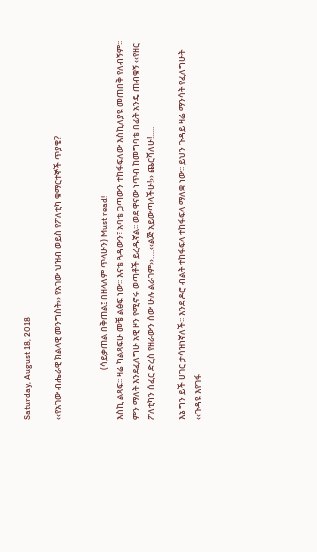Saturday, August 18, 2018

‹‹የአገው ብሔራዊ ክልላዊ መንግስት›› የአገው ህዝብ ወይስ የፖለቲካ ቁማርተኞች ጥያቄ?


                         (ሳይቃጠል በቅጠል፤ በዘላለም ጥላሁን) Must read!
እስኪ ልጻፍ፡፡ ዛሬ ካልጻፍሁ መቼ ልፅፍ ነው፡፡ እናቴ ጓዳውን፣ አባቴ ጋጣውን ተከፋፍለው እስኪለያዩ መጠበቅ የለብኝም፡፡ ምን ማለት እንደፈለግሁ አዊ ዞን የሚኖሩ ወጣቶች ይረዱኛል፡፡ ወደ ዋናው ነጥብ ከመግባቴ በፊት አንዴ ጠብቁኝ ‹‹የዘር ፖለቲካን ሰፈር ድረስ የዘራውን ሰው ሁሉ ልራገም››….‹‹ልጅ አይውጣላችሁ!›› ጨርሻለሁ!.....

እኔ ግን ይች ሀገር ታሳዝነኛለች፡፡ እንደ ዶሮ ብልት ተከፋፍላ ተከፋፍላ ማለቋ ነው፡፡ ይህን ጉዳይ ዛሬ ማንሳት የፈለግሁት ‹‹ጉዳዩ እየገፋ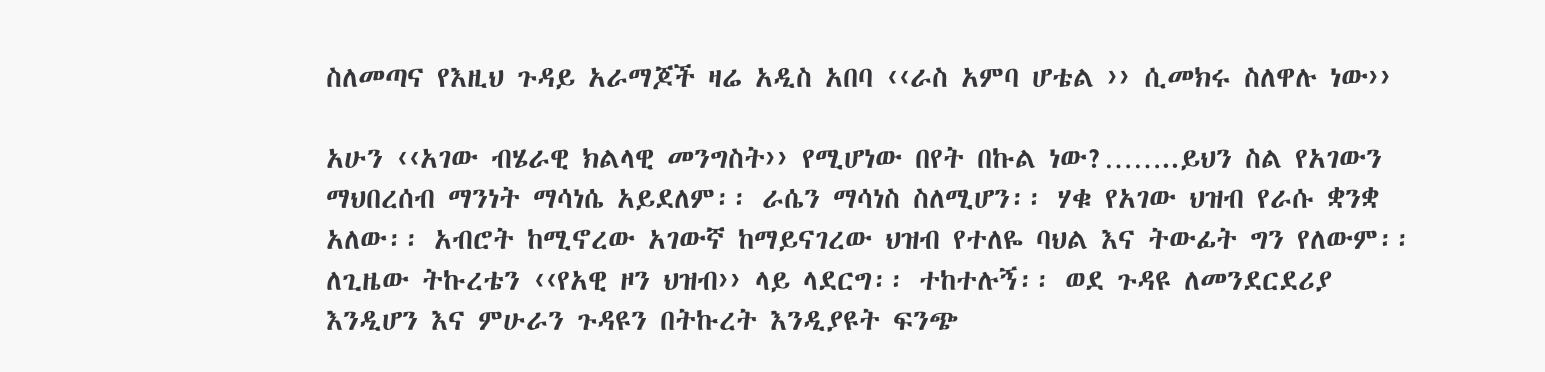ስለመጣና የእዚህ ጉዳይ አራማጆች ዛሬ አዲስ አበባ ‹‹ራስ አምባ ሆቴል ›› ሲመክሩ ስለዋሉ ነው››

አሁን ‹‹አገው ብሄራዊ ክልላዊ መንግስት›› የሚሆነው በየት በኩል ነው?……..ይህን ስል የአገውን ማህበረሰብ ማንነት ማሳነሴ አይደለም፡፡ ራሴን ማሳነስ ስለሚሆን፡፡ ሃቁ የአገው ህዝብ የራሱ ቋንቋ አለው፡፡ አብሮት ከሚኖረው አገውኛ ከማይናገረው ህዝብ የተለዬ ባህል እና ትውፊት ግን የለውም፡፡ ለጊዜው ትኩረቴን ‹‹የአዊ ዞን ህዝብ›› ላይ ላደርግ፡፡ ተከተሉኝ፡፡ ወደ ጉዳዩ ለመንደርደሪያ እንዲሆን እና ምሁራን ጉዳዩን በትኩረት እንዲያዩት ፍንጭ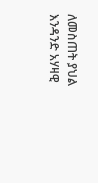ለመስጠት ያህል እንዳንድ አሃዛዊ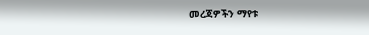መረጃዎችን ማየቱ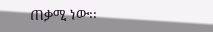ጠቃሚ ነው፡፡